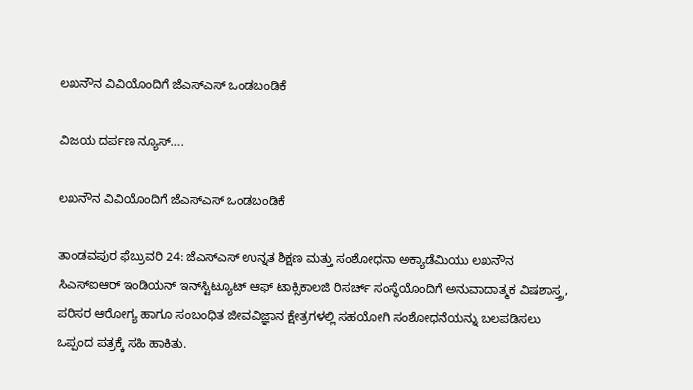ಲಖನೌನ ವಿವಿಯೊಂದಿಗೆ ಜೆಎಸ್‌ಎಸ್‌ ಒಂಡಬಂಡಿಕೆ

ವಿಜಯ ದರ್ಪಣ ನ್ಯೂಸ್….

ಲಖನೌನ ವಿವಿಯೊಂದಿಗೆ ಜೆಎಸ್‌ಎಸ್‌ ಒಂಡಬಂಡಿಕೆ

ತಾಂಡವಪುರ ಫೆಬ್ರುವರಿ 24: ಜೆಎಸ್ಎಸ್ ಉನ್ನತ ಶಿಕ್ಷಣ ಮತ್ತು ಸಂಶೋಧನಾ ಅಕ್ಯಾಡೆಮಿಯು ಲಖನೌನ ಸಿಎಸ್‌ಐಆರ್‌ ಇಂಡಿಯನ್ ಇನ್‌ಸ್ಟಿಟ್ಯೂಟ್ ಆಫ್ ಟಾಕ್ಸಿಕಾಲಜಿ ರಿಸರ್ಚ್ ಸಂಸ್ಥೆಯೊಂದಿಗೆ ಅನುವಾದಾತ್ಮಕ ವಿಷಶಾಸ್ತ್ರ, ಪರಿಸರ ಆರೋಗ್ಯ ಹಾಗೂ ಸಂಬಂಧಿತ ಜೀವವಿಜ್ಞಾನ ಕ್ಷೇತ್ರಗಳಲ್ಲಿ ಸಹಯೋಗಿ ಸಂಶೋಧನೆಯನ್ನು ಬಲಪಡಿಸಲು ಒಪ್ಪಂದ ಪತ್ರಕ್ಕೆ ಸಹಿ ಹಾಕಿತು.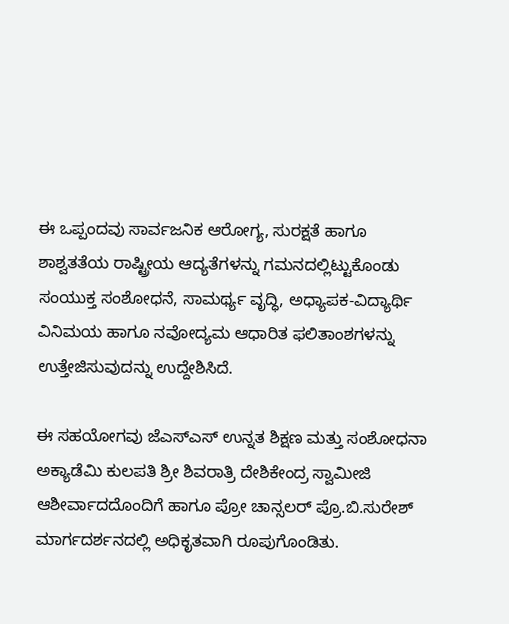ಈ ಒಪ್ಪಂದವು ಸಾರ್ವಜನಿಕ ಆರೋಗ್ಯ, ಸುರಕ್ಷತೆ ಹಾಗೂ ಶಾಶ್ವತತೆಯ ರಾಷ್ಟ್ರೀಯ ಆದ್ಯತೆಗಳನ್ನು ಗಮನದಲ್ಲಿಟ್ಟುಕೊಂಡು ಸಂಯುಕ್ತ ಸಂಶೋಧನೆ, ಸಾಮರ್ಥ್ಯ ವೃದ್ಧಿ, ಅಧ್ಯಾಪಕ-ವಿದ್ಯಾರ್ಥಿ ವಿನಿಮಯ ಹಾಗೂ ನವೋದ್ಯಮ ಆಧಾರಿತ ಫಲಿತಾಂಶಗಳನ್ನು ಉತ್ತೇಜಿಸುವುದನ್ನು ಉದ್ದೇಶಿಸಿದೆ.

ಈ ಸಹಯೋಗವು ಜೆಎಸ್ಎಸ್ ಉನ್ನತ ಶಿಕ್ಷಣ ಮತ್ತು ಸಂಶೋಧನಾ ಅಕ್ಯಾಡೆಮಿ ಕುಲಪತಿ ಶ್ರೀ ಶಿವರಾತ್ರಿ ದೇಶಿಕೇಂದ್ರ ಸ್ವಾಮೀಜಿ ಆಶೀರ್ವಾದದೊಂದಿಗೆ ಹಾಗೂ ಪ್ರೋ ಚಾನ್ಸಲರ್ ಪ್ರೊ.ಬಿ.ಸುರೇಶ್ ಮಾರ್ಗದರ್ಶನದಲ್ಲಿ ಅಧಿಕೃತವಾಗಿ ರೂಪುಗೊಂಡಿತು.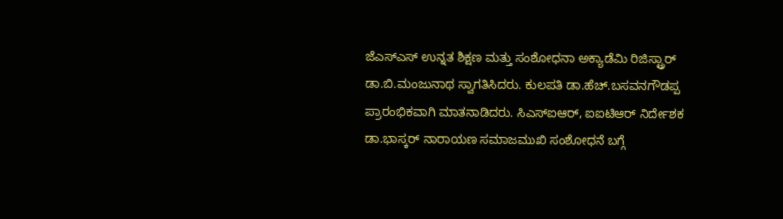ಜೆಎಸ್ಎಸ್ ಉನ್ನತ ಶಿಕ್ಷಣ ಮತ್ತು ಸಂಶೋಧನಾ ಅಕ್ಯಾಡೆಮಿ ರಿಜಿಸ್ಟ್ರಾರ್ ಡಾ.ಬಿ.ಮಂಜುನಾಥ ಸ್ವಾಗತಿಸಿದರು. ಕುಲಪತಿ ಡಾ.ಹೆಚ್.ಬಸವನಗೌಡಪ್ಪ ಪ್ರಾರಂಭಿಕವಾಗಿ ಮಾತನಾಡಿದರು. ಸಿಎಸ್‌ಐಆರ್‌, ಐಐಟಿಆರ್‌ ನಿರ್ದೇಶಕ ಡಾ.ಭಾಸ್ಕರ್ ನಾರಾಯಣ ಸಮಾಜಮುಖಿ ಸಂಶೋಧನೆ ಬಗ್ಗೆ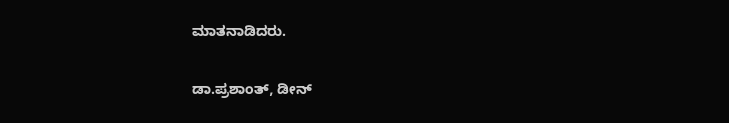ಮಾತನಾಡಿದರು.

ಡಾ.ಪ್ರಶಾಂತ್, ಡೀನ್‌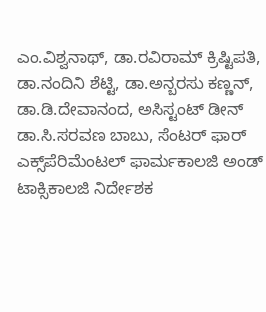ಎಂ.ವಿಶ್ವನಾಥ್, ಡಾ.ರವಿರಾಮ್ ಕ್ರಿಷ್ಟಿಪತಿ, ಡಾ.ನಂದಿನಿ ಶೆಟ್ಟಿ, ಡಾ.ಅನ್ಬರಸು ಕಣ್ಣನ್, ಡಾ.ಡಿ.ದೇವಾನಂದ, ಅಸಿಸ್ಟಂಟ್ ಡೀನ್ ಡಾ.ಸಿ.ಸರವಣ ಬಾಬು, ಸೆಂಟರ್ ಫಾರ್ ಎಕ್ಸ್‌ಪೆರಿಮೆಂಟಲ್ ಫಾರ್ಮಕಾಲಜಿ ಅಂಡ್ ಟಾಕ್ಸಿಕಾಲಜಿ ನಿರ್ದೇಶಕ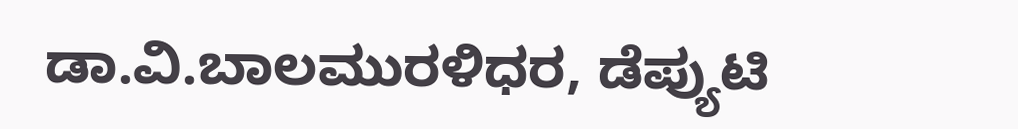ಡಾ.ವಿ.ಬಾಲಮುರಳಿಧರ, ಡೆಪ್ಯುಟಿ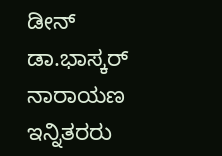ಡೀನ್ ಡಾ.ಭಾಸ್ಕರ್ ನಾರಾಯಣ ಇನ್ನಿತರರು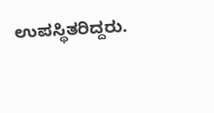ಉಪಸ್ಥಿತರಿದ್ದರು.